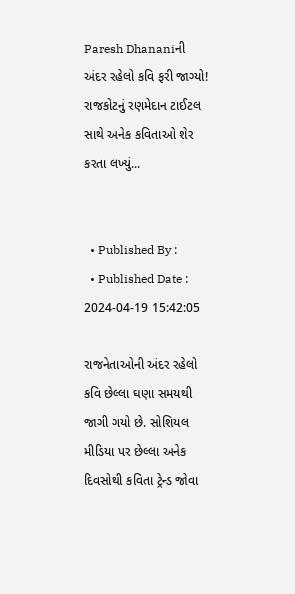Paresh Dhananiની અંદર રહેલો કવિ ફરી જાગ્યો! રાજકોટનું રણમેદાન ટાઈટલ સાથે અનેક કવિતાઓ શેર કરતા લખ્યું...


  • Published By :
  • Published Date : 2024-04-19 15:42:05

રાજનેતાઓની અંદર રહેલો કવિ છેલ્લા ઘણા સમયથી જાગી ગયો છે. સોશિયલ મીડિયા પર છેલ્લા અનેક દિવસોથી કવિતા ટ્રેન્ડ જોવા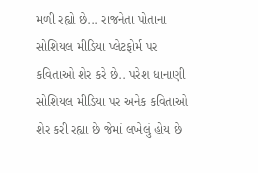મળી રહ્યો છે... રાજનેતા પોતાના સોશિયલ મીડિયા પ્લેટફોર્મ પર કવિતાઓ શેર કરે છે.. પરેશ ધાનાણી સોશિયલ મીડિયા પર અનેક કવિતાઓ શેર કરી રહ્યા છે જેમાં લખેલું હોય છે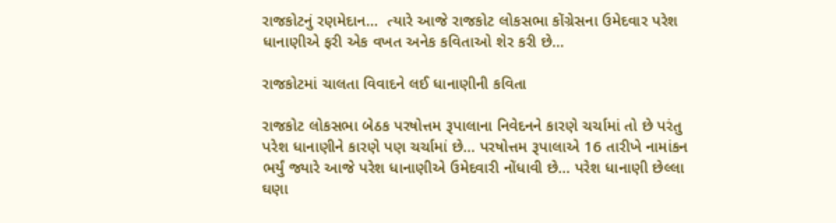રાજકોટનું રણમેદાન...  ત્યારે આજે રાજકોટ લોકસભા કોંગ્રેસના ઉમેદવાર પરેશ ધાનાણીએ ફરી એક વખત અનેક કવિતાઓ શેર કરી છે...

રાજકોટમાં ચાલતા વિવાદને લઈ ધાનાણીની કવિતા

રાજકોટ લોકસભા બેઠક પરષોત્તમ રૂપાલાના નિવેદનને કારણે ચર્ચામાં તો છે પરંતુ પરેશ ધાનાણીને કારણે પણ ચર્ચામાં છે... પરષોત્તમ રૂપાલાએ 16 તારીખે નામાંકન ભર્યું જ્યારે આજે પરેશ ધાનાણીએ ઉમેદવારી નોંધાવી છે... પરેશ ધાનાણી છેલ્લા ઘણા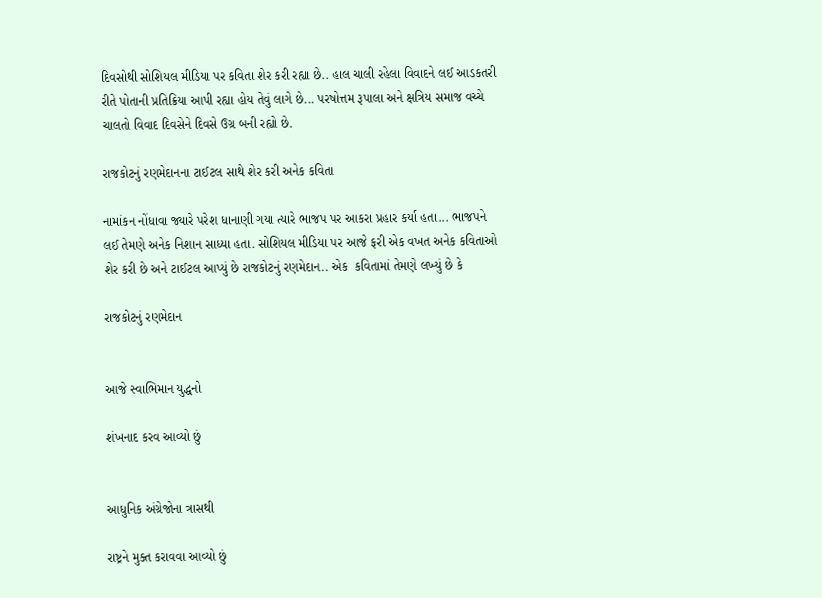દિવસોથી સોશિયલ મીડિયા પર કવિતા શેર કરી રહ્યા છે.. હાલ ચાલી રહેલા વિવાદને લઈ આડકતરી રીતે પોતાની પ્રતિક્રિયા આપી રહ્યા હોય તેવું લાગે છે... પરષોત્તમ રૂપાલા અને ક્ષત્રિય સમાજ વચ્ચે ચાલતો વિવાદ દિવસેને દિવસે ઉગ્ર બની રહ્યો છે.

રાજકોટનું રણમેદાનના ટાઈટલ સાથે શેર કરી અનેક કવિતા

નામાંકન નોંધાવા જ્યારે પરેશ ધાનાણી ગયા ત્યારે ભાજપ પર આકરા પ્રહાર કર્યા હતા... ભાજપને લઈ તેમણે અનેક નિશાન સાધ્યા હતા. સોશિયલ મીડિયા પર આજે ફરી એક વખત અનેક કવિતાઓ શેર કરી છે અને ટાઈટલ આપ્યું છે રાજકોટનું રણમેદાન.. એક  કવિતામાં તેમણે લખ્યું છે કે

રાજકોટનું રણમેદાન


આજે સ્વાભિમાન યુદ્ધનો

શંખનાદ કરવ આવ્યો છું


આધુનિક અંગ્રેજોના ત્રાસથી

રાષ્ટ્રને મુક્ત કરાવવા આવ્યો છું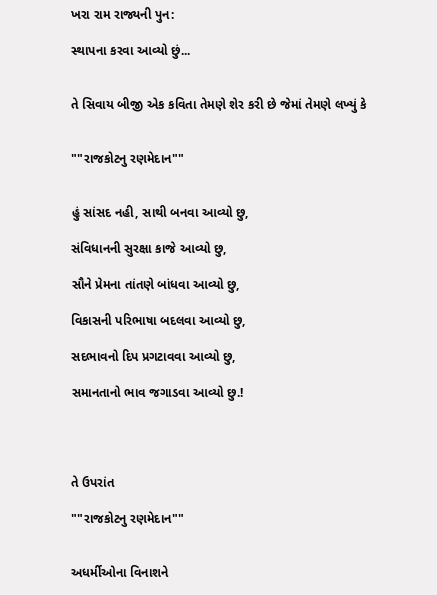ખરા રામ રાજ્યની પુન:

સ્થાપના કરવા આવ્યો છું...


તે સિવાય બીજી એક કવિતા તેમણે શેર કરી છે જેમાં તેમણે લખ્યું કે


""રાજકોટનુ રણમેદાન""


હું સાંસદ નહી, સાથી બનવા આવ્યો છુ,

સંવિધાનની સુરક્ષા કાજે આવ્યો છુ,

સૌને પ્રેમના તાંતણે બાંધવા આવ્યો છુ,

વિકાસની પરિભાષા બદલવા આવ્યો છુ,

સદભાવનો દિપ પ્રગટાવવા આવ્યો છુ,

સમાનતાનો ભાવ જગાડવા આવ્યો છુ.!




તે ઉપરાંત

""રાજકોટનુ રણમેદાન""


અધર્મીઓના વિનાશને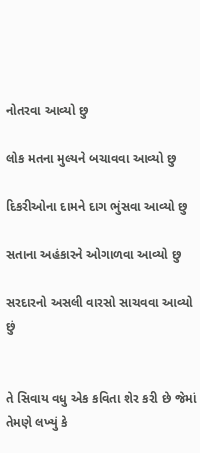નોતરવા આવ્યો છુ

લોક મતના મુલ્યને બચાવવા આવ્યો છુ

દિકરીઓના દામને દાગ ભુંસવા આવ્યો છુ

સતાના અહંકારને ઓગાળવા આવ્યો છુ

સરદારનો અસલી વારસો સાચવવા આવ્યો છું


તે સિવાય વધુ એક કવિતા શેર કરી છે જેમાં તેમણે લખ્યું કે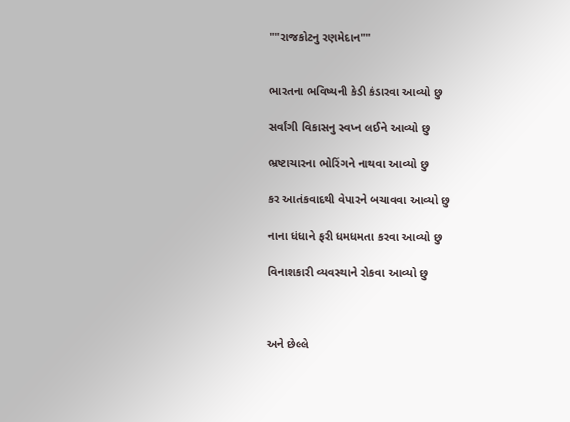""રાજકોટનુ રણમેદાન""


ભારતના ભવિષ્યની કેડી કંડારવા આવ્યો છુ

સર્વાંગી વિકાસનુ સ્વપ્ન લઈને આવ્યો છુ

ભ્રષ્ટાચારના ભોરિંગને નાથવા આવ્યો છુ

કર આતંકવાદથી વેપારને બચાવવા આવ્યો છુ

નાના ધંધાને ફરી ધમધમતા કરવા આવ્યો છુ

વિનાશકારી વ્યવસ્થાને રોકવા આવ્યો છુ



અને છેલ્લે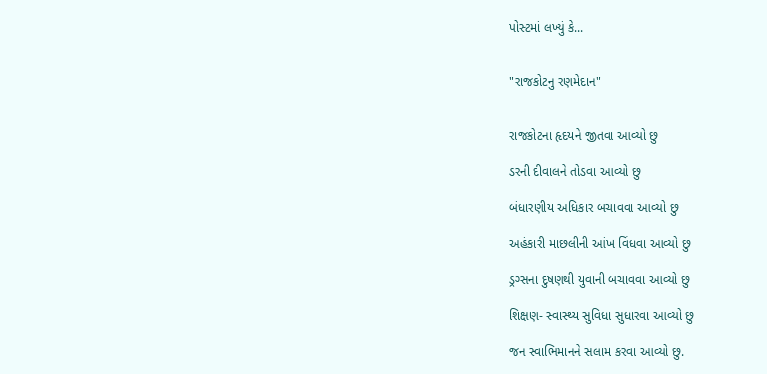પોસ્ટમાં લખ્યું કે...


"રાજકોટનુ રણમેદાન"


રાજકોટના હૃદયને જીતવા આવ્યો છુ

ડરની દીવાલને તોડવા આવ્યો છુ

બંધારણીય અધિકાર બચાવવા આવ્યો છુ

અહંકારી માછલીની આંખ વિંધવા આવ્યો છુ

ડ્રગ્સના દુષણથી યુવાની બચાવવા આવ્યો છુ

શિક્ષણ- સ્વાસ્થ્ય સુવિધા સુધારવા આવ્યો છુ

જન સ્વાભિમાનને સલામ કરવા આવ્યો છુ.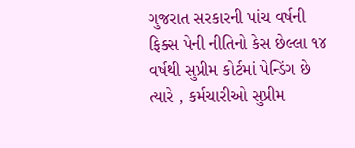ગુજરાત સરકારની પાંચ વર્ષની ફિક્સ પેની નીતિનો કેસ છેલ્લા ૧૪ વર્ષથી સુપ્રીમ કોર્ટમાં પેન્ડિંગ છે ત્યારે , કર્મચારીઓ સુપ્રીમ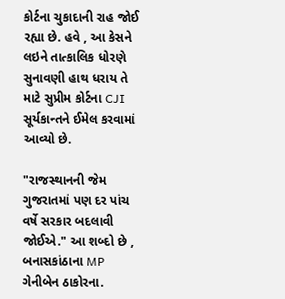કોર્ટના ચુકાદાની રાહ જોઈ રહ્યા છે. હવે , આ કેસને લઇને તાત્કાલિક ધોરણે સુનાવણી હાથ ધરાય તે માટે સુપ્રીમ કોર્ટના CJI સૂર્યકાન્તને ઈમેલ કરવામાં આવ્યો છે.

"રાજસ્થાનની જેમ ગુજરાતમાં પણ દર પાંચ વર્ષે સરકાર બદલાવી જોઈએ." આ શબ્દો છે , બનાસકાંઠાના MP ગેનીબેન ઠાકોરના.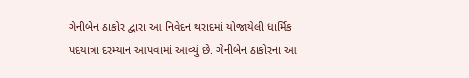ગેનીબેન ઠાકોર દ્વારા આ નિવેદન થરાદમાં યોજાયેલી ધાર્મિક પદયાત્રા દરમ્યાન આપવામાં આવ્યું છે. ગેનીબેન ઠાકોરના આ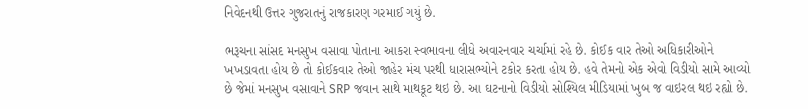નિવેદનથી ઉત્તર ગુજરાતનું રાજકારણ ગરમાઈ ગયું છે.

ભરૂચના સાંસદ મનસુખ વસાવા પોતાના આકરા સ્વભાવના લીધે અવારનવાર ચર્ચામાં રહે છે. કોઈક વાર તેઓ અધિકારીઓને ખખડાવતા હોય છે તો કોઈકવાર તેઓ જાહેર મંચ પરથી ધારાસભ્યોને ટકોર કરતા હોય છે. હવે તેમનો એક એવો વિડીયો સામે આવ્યો છે જેમાં મનસુખ વસાવાને SRP જવાન સાથે માથકૂટ થઇ છે. આ ઘટનાનો વિડીયો સોશ્યિલ મીડિયામાં ખુબ જ વાઇરલ થઇ રહ્યો છે.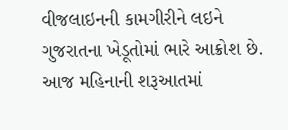વીજલાઇનની કામગીરીને લઇને ગુજરાતના ખેડૂતોમાં ભારે આક્રોશ છે. આજ મહિનાની શરૂઆતમાં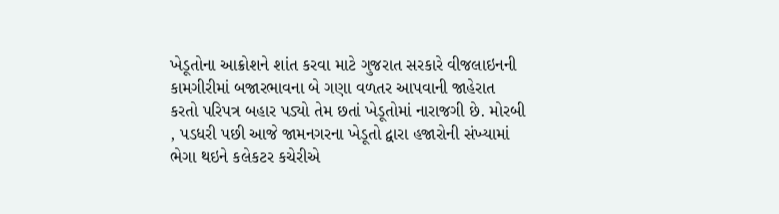ખેડૂતોના આક્રોશને શાંત કરવા માટે ગુજરાત સરકારે વીજલાઇનની કામગીરીમાં બજારભાવના બે ગણા વળતર આપવાની જાહેરાત કરતો પરિપત્ર બહાર પડ્યો તેમ છતાં ખેડૂતોમાં નારાજગી છે. મોરબી , પડધરી પછી આજે જામનગરના ખેડૂતો દ્વારા હજારોની સંખ્યામાં ભેગા થઇને કલેકટર કચેરીએ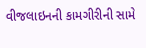વીજલાઇનની કામગીરીની સામે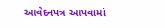આવેદનપત્ર આપવામાં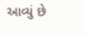આવ્યું છે